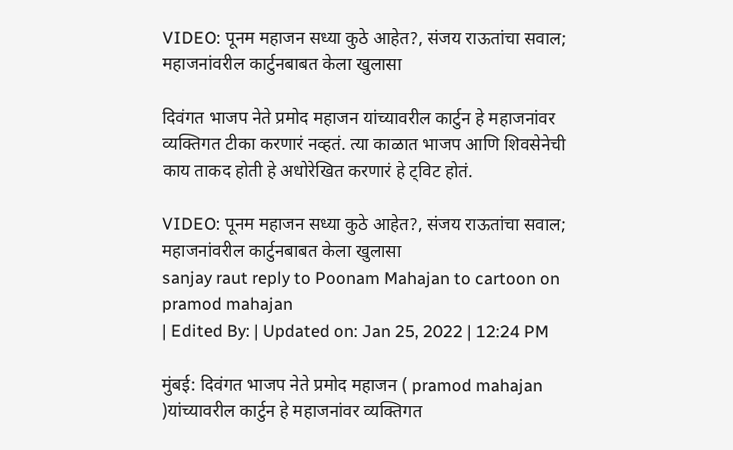VIDEO: पूनम महाजन सध्या कुठे आहेत?, संजय राऊतांचा सवाल; महाजनांवरील कार्टुनबाबत केला खुलासा

दिवंगत भाजप नेते प्रमोद महाजन यांच्यावरील कार्टुन हे महाजनांवर व्यक्तिगत टीका करणारं नव्हतं. त्या काळात भाजप आणि शिवसेनेची काय ताकद होती हे अधोरेखित करणारं हे ट्विट होतं.

VIDEO: पूनम महाजन सध्या कुठे आहेत?, संजय राऊतांचा सवाल; महाजनांवरील कार्टुनबाबत केला खुलासा
sanjay raut reply to Poonam Mahajan to cartoon on pramod mahajan
| Edited By: | Updated on: Jan 25, 2022 | 12:24 PM

मुंबई: दिवंगत भाजप नेते प्रमोद महाजन ( pramod mahajan )यांच्यावरील कार्टुन हे महाजनांवर व्यक्तिगत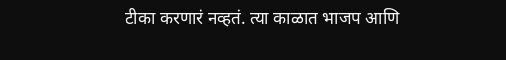टीका करणारं नव्हतं. त्या काळात भाजप आणि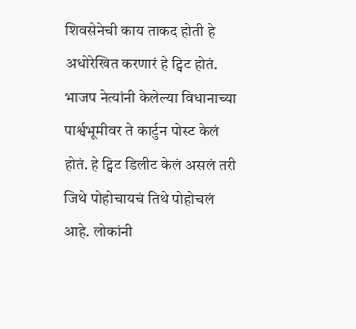शिवसेनेची काय ताकद होती हे अधोरेखित करणारं हे ट्विट होतं. भाजप नेत्यांनी केलेल्या विधानाच्या पार्श्वभूमीवर ते कार्टुन पोस्ट केलं होतं. हे ट्विट डिलीट केलं असलं तरी जिथे पोहोचायचं तिथे पोहोचलं आहे. लोकांनी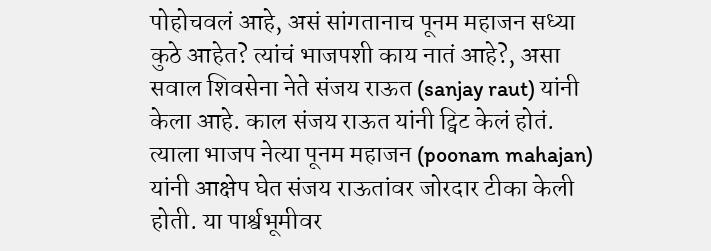पोहोचवलं आहे, असं सांगतानाच पूनम महाजन सध्या कुठे आहेत? त्यांचं भाजपशी काय नातं आहे?, असा सवाल शिवसेना नेते संजय राऊत (sanjay raut) यांनी केला आहे. काल संजय राऊत यांनी ट्विट केलं होतं. त्याला भाजप नेत्या पूनम महाजन (poonam mahajan) यांनी आक्षेप घेत संजय राऊतांवर जोरदार टीका केली होती. या पार्श्वभूमीवर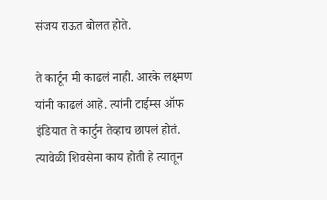संजय राऊत बोलत होते.

ते कार्टून मी काढलं नाही. आरके लक्ष्मण यांनी काढलं आहे. त्यांनी टाईम्स ऑफ इंडियात ते कार्टुन तेव्हाच छापलं होतं. त्यावेळी शिवसेना काय होती हे त्यातून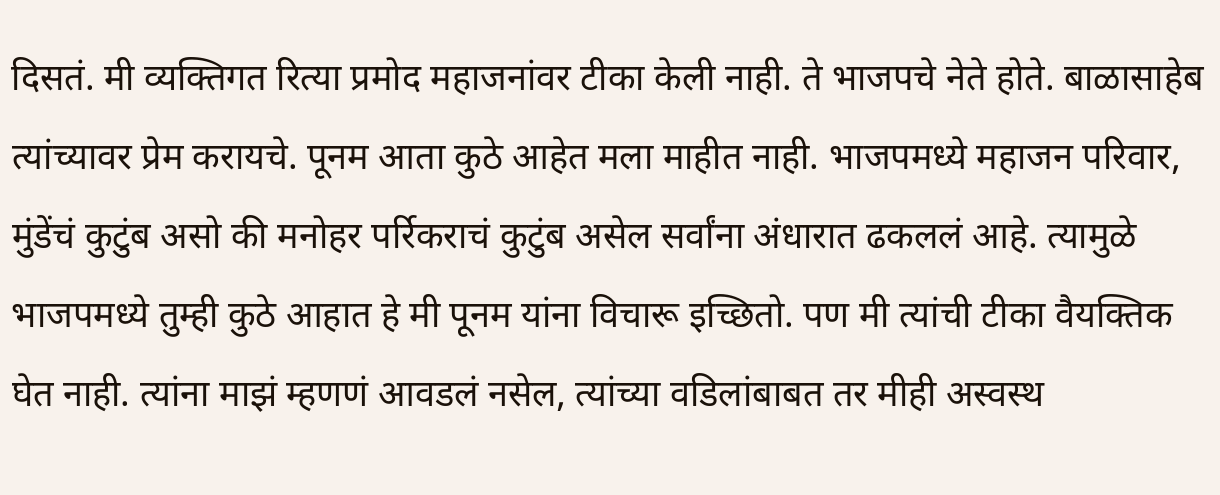दिसतं. मी व्यक्तिगत रित्या प्रमोद महाजनांवर टीका केली नाही. ते भाजपचे नेते होते. बाळासाहेब त्यांच्यावर प्रेम करायचे. पूनम आता कुठे आहेत मला माहीत नाही. भाजपमध्ये महाजन परिवार, मुंडेंचं कुटुंब असो की मनोहर पर्रिकराचं कुटुंब असेल सर्वांना अंधारात ढकललं आहे. त्यामुळे भाजपमध्ये तुम्ही कुठे आहात हे मी पूनम यांना विचारू इच्छितो. पण मी त्यांची टीका वैयक्तिक घेत नाही. त्यांना माझं म्हणणं आवडलं नसेल, त्यांच्या वडिलांबाबत तर मीही अस्वस्थ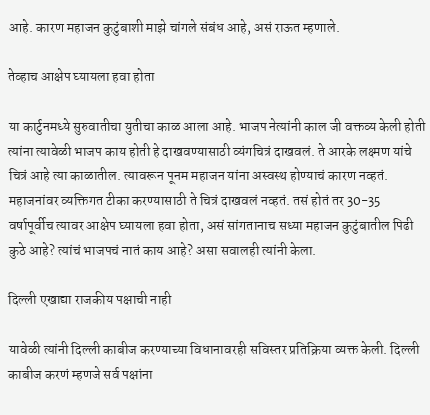आहे. कारण महाजन कुटुंबाशी माझे चांगले संबंध आहे, असं राऊत म्हणाले.

तेव्हाच आक्षेप घ्यायला हवा होता

या कार्टुनमध्ये सुरुवातीचा युतीचा काळ आला आहे. भाजप नेत्यांनी काल जी वक्तव्य केली होती त्यांना त्यावेळी भाजप काय होती हे दाखवण्यासाठी व्यंगचित्रं दाखवलं. ते आरके लक्ष्मण यांचे चित्रं आहे त्या काळातील. त्यावरून पूनम महाजन यांना अस्वस्थ होण्याचं कारण नव्हतं. महाजनांवर व्यक्तिगत टीका करण्यासाठी ते चित्रं दाखवलं नव्हतं. तसं होतं तर 30-35 वर्षापूर्वीच त्यावर आक्षेप घ्यायला हवा होता, असं सांगतानाच सध्या महाजन कुटुंबातील पिढी कुठे आहे? त्यांचं भाजपचं नातं काय आहे? असा सवालही त्यांनी केला.

दिल्ली एखाद्या राजकीय पक्षाची नाही

यावेळी त्यांनी दिल्ली काबीज करण्याच्या विधानावरही सविस्तर प्रतिक्रिया व्यक्त केली. दिल्ली काबीज करणं म्हणजे सर्व पक्षांना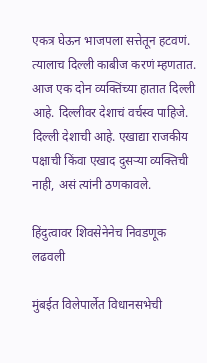एकत्र घेऊन भाजपला सत्तेतून हटवणं. त्यालाच दिल्ली काबीज करणं म्हणतात. आज एक दोन व्यक्तिंच्या हातात दिल्ली आहे. दिल्लीवर देशाचं वर्चस्व पाहिजे. दिल्ली देशाची आहे. एखाद्या राजकीय पक्षाची किंवा एखाद दुसऱ्या व्यक्तिची नाही, असं त्यांनी ठणकावले.

हिंदुत्वावर शिवसेनेनेच निवडणूक लढवली

मुंबईत विलेपार्लेत विधानसभेची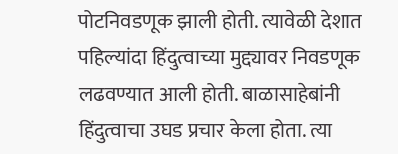पोटनिवडणूक झाली होती. त्यावेळी देशात पहिल्यांदा हिंदुत्वाच्या मुद्द्यावर निवडणूक लढवण्यात आली होती. बाळासाहेबांनी हिंदुत्वाचा उघड प्रचार केला होता. त्या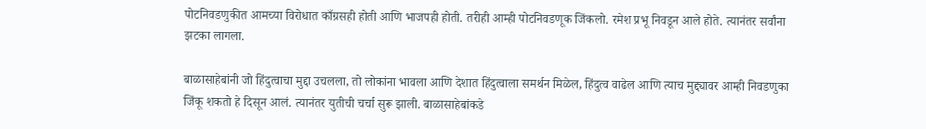पोटनिवडणुकीत आमच्या विरोधात काँग्रसही होती आणि भाजपही होती. तरीही आम्ही पोटनिवडणूक जिंकलो. रमेश प्रभू निवडून आले होते. त्यानंतर सर्वांना झटका लागला.

बाळासाहेबांनी जो हिंदुत्वाचा मुद्दा उचलला, तो लोकांना भावला आणि देशात हिंदुत्वाला समर्थन मिळेल, हिंदुत्व वाढेल आणि त्याच मुद्द्यावर आम्ही निवडणुका जिंकू शकतो हे दिसून आलं. त्यानंतर युतीची चर्चा सुरू झाली. बाळासाहेबांकडे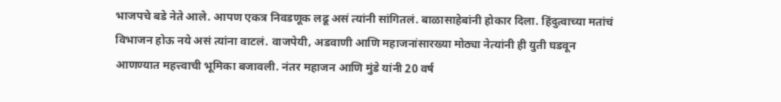भाजपचे बडे नेते आले. आपण एकत्र निवडणूक लढू असं त्यांनी सांगितलं. बाळासाहेबांनी होकार दिला. हिंदुत्वाच्या मतांचं विभाजन होऊ नये असं त्यांना वाटलं. वाजपेयी, अडवाणी आणि महाजनांसारख्या मोठ्या नेत्यांनी ही युती घडवून आणण्यात महत्त्वाची भूमिका बजावली. नंतर महाजन आणि मुंडे यांनी 20 वर्ष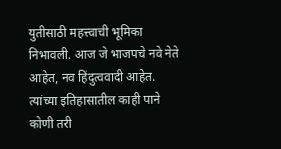युतीसाठी महत्त्वाची भूमिका निभावली. आज जे भाजपचे नवे नेते आहेत, नव हिंदुत्ववादी आहेत. त्यांच्या इतिहासातील काही पाने कोणी तरी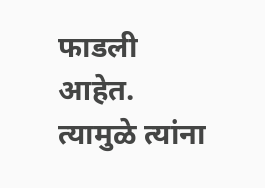फाडली आहेत. त्यामुळे त्यांना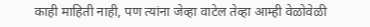काही माहिती नाही, पण त्यांना जेव्हा वाटेल तेव्हा आम्ही वेळोवेळी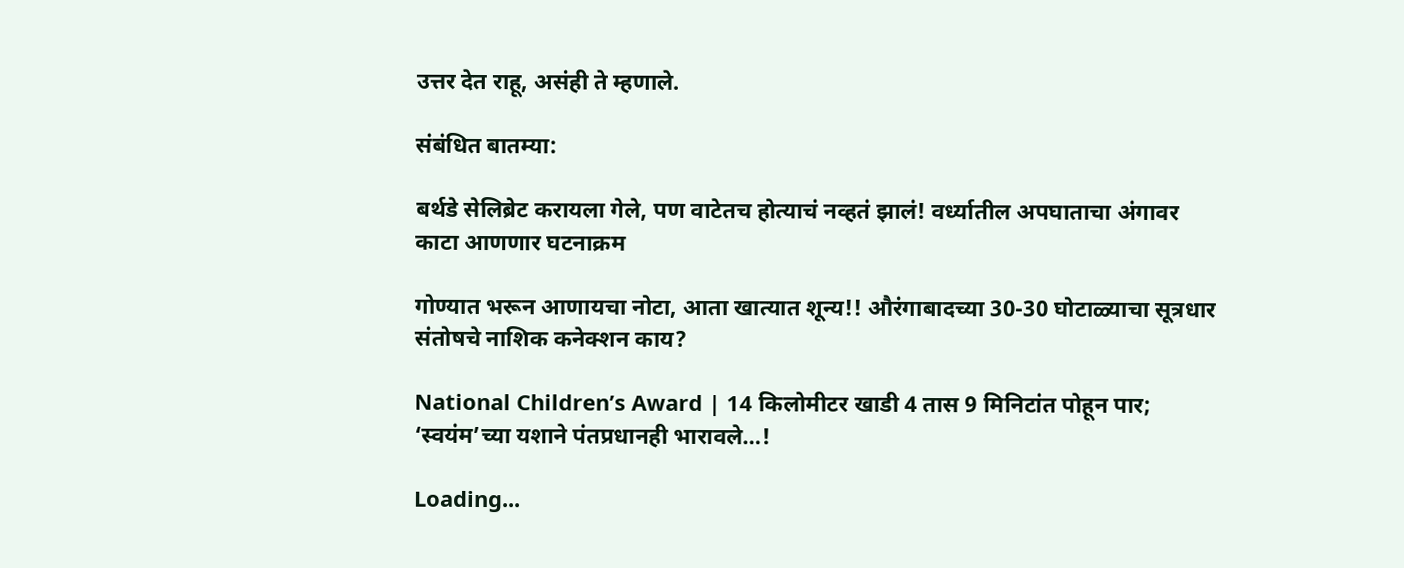उत्तर देत राहू, असंही ते म्हणाले.

संबंधित बातम्या:

बर्थडे सेलिब्रेट करायला गेले, पण वाटेतच होत्याचं नव्हतं झालं! वर्ध्यातील अपघाताचा अंगावर काटा आणणार घटनाक्रम

गोण्यात भरून आणायचा नोटा, आता खात्यात शून्य!! औरंगाबादच्या 30-30 घोटाळ्याचा सूत्रधार संतोषचे नाशिक कनेक्शन काय?

National Children’s Award | 14 किलोमीटर खाडी 4 तास 9 मिनिटांत पोहून पार; ‘स्वयंम’च्या यशाने पंतप्रधानही भारावले…!

Loading...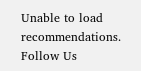Unable to load recommendations.
Follow Us